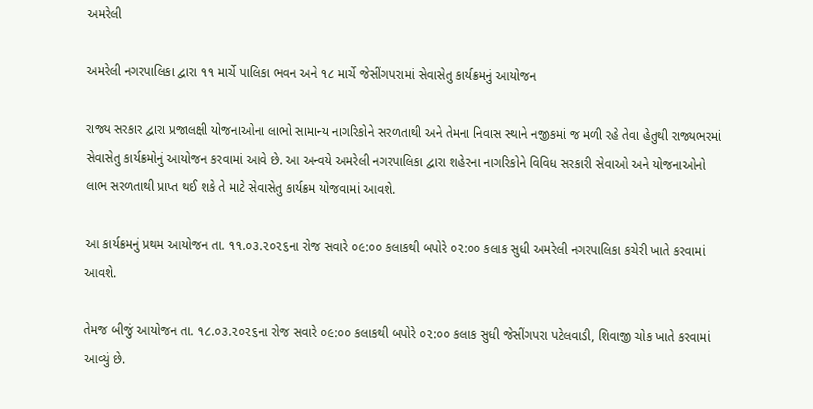અમરેલી

અમરેલી નગરપાલિકા દ્વારા ૧૧ માર્ચે પાલિકા ભવન અને ૧૮ માર્ચે જેસીંગપરામાં સેવાસેતુ કાર્યક્રમનું આયોજન

રાજ્ય સરકાર દ્વારા પ્રજાલક્ષી યોજનાઓના લાભો સામાન્ય નાગરિકોને સરળતાથી અને તેમના નિવાસ સ્થાને નજીકમાં જ મળી રહે તેવા હેતુથી રાજ્યભરમાં સેવાસેતુ કાર્યક્રમોનું આયોજન કરવામાં આવે છે. આ અન્વયે અમરેલી નગરપાલિકા દ્વારા શહેરના નાગરિકોને વિવિધ સરકારી સેવાઓ અને યોજનાઓનો લાભ સરળતાથી પ્રાપ્ત થઈ શકે તે માટે સેવાસેતુ કાર્યક્રમ યોજવામાં આવશે.

આ કાર્યક્રમનું પ્રથમ આયોજન તા. ૧૧.૦૩.૨૦૨૬ના રોજ સવારે ૦૯:૦૦ કલાકથી બપોરે ૦૨:૦૦ કલાક સુધી અમરેલી નગરપાલિકા કચેરી ખાતે કરવામાં આવશે.

તેમજ બીજું આયોજન તા. ૧૮.૦૩.૨૦૨૬ના રોજ સવારે ૦૯:૦૦ કલાકથી બપોરે ૦૨:૦૦ કલાક સુધી જેસીંગપરા પટેલવાડી, શિવાજી ચોક ખાતે કરવામાં આવ્યું છે.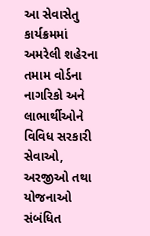આ સેવાસેતુ કાર્યક્રમમાં અમરેલી શહેરના તમામ વોર્ડના નાગરિકો અને લાભાર્થીઓને વિવિધ સરકારી સેવાઓ, અરજીઓ તથા યોજનાઓ સંબંધિત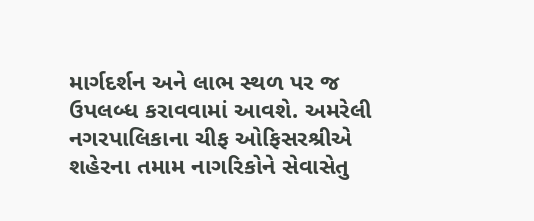માર્ગદર્શન અને લાભ સ્થળ પર જ ઉપલબ્ધ કરાવવામાં આવશે. અમરેલી નગરપાલિકાના ચીફ ઓફિસરશ્રીએ શહેરના તમામ નાગરિકોને સેવાસેતુ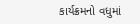કાર્યક્રમનો વધુમાં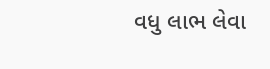વધુ લાભ લેવા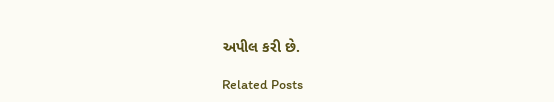અપીલ કરી છે.

Related Posts